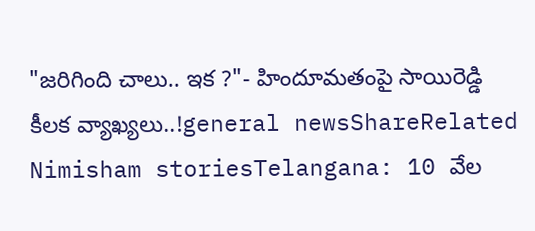"జరిగింది చాలు.. ఇక ?"- హిందూమతంపై సాయిరెడ్డి కీలక వ్యాఖ్యలు..!general newsShareRelated Nimisham storiesTelangana: 10 వేల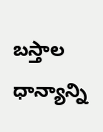బస్తాల ధాన్యాన్ని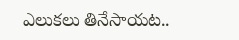ఎలుకలు తినేసాయట..